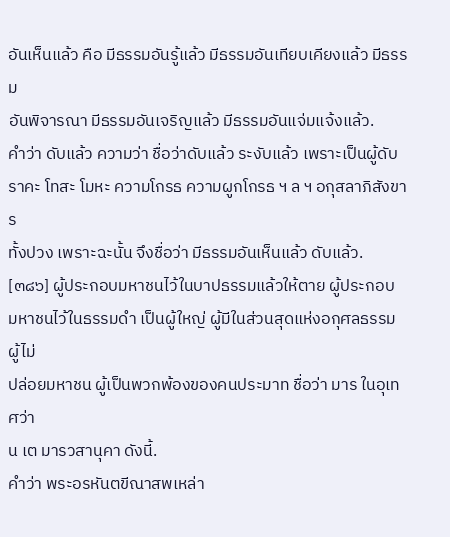อันเห็นแล้ว คือ มีธรรมอันรู้แล้ว มีธรรมอันเทียบเคียงแล้ว มีธรรม
อันพิจารณา มีธรรมอันเจริญแล้ว มีธรรมอันแจ่มแจ้งแล้ว.
คำว่า ดับแล้ว ความว่า ชื่อว่าดับแล้ว ระงับแล้ว เพราะเป็นผู้ดับ
ราคะ โทสะ โมหะ ความโกรธ ความผูกโกรธ ฯ ล ฯ อกุสลาภิสังขาร
ทั้งปวง เพราะฉะนั้น จึงชื่อว่า มีธรรมอันเห็นแล้ว ดับแล้ว.
[๓๘๖] ผู้ประกอบมหาชนไว้ในบาปธรรมแล้วให้ตาย ผู้ประกอบ
มหาชนไว้ในธรรมดำ เป็นผู้ใหญ่ ผู้มีในส่วนสุดแห่งอกุศลธรรม ผู้ไม่
ปล่อยมหาชน ผู้เป็นพวกพ้องของคนประมาท ชื่อว่า มาร ในอุเทศว่า
น เต มารวสานุคา ดังนี้.
คำว่า พระอรหันตขีณาสพเหล่า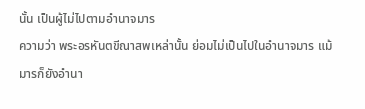นั้น เป็นผู้ไม่ไปตามอำนาจมาร
ความว่า พระอรหันตขีณาสพเหล่านั้น ย่อมไม่เป็นไปในอำนาจมาร แม้
มารก็ยังอำนา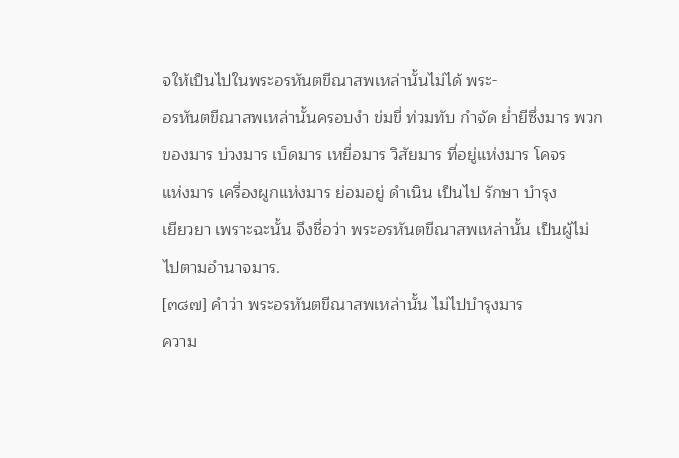จให้เป็นไปในพระอรหันตขีณาสพเหล่านั้นไม่ได้ พระ-
อรหันตขีณาสพเหล่านั้นครอบงำ ข่มขี่ ท่วมทับ กำจัด ย่ำยีซึ่งมาร พวก
ของมาร บ่วงมาร เบ็ดมาร เหยื่อมาร วิสัยมาร ที่อยู่แห่งมาร โคจร
แห่งมาร เครื่องผูกแห่งมาร ย่อมอยู่ ดำเนิน เป็นไป รักษา บํารุง
เยียวยา เพราะฉะนั้น จึงชื่อว่า พระอรหันตขีณาสพเหล่านั้น เป็นผู้ไม่
ไปตามอำนาจมาร.
[๓๘๗] คำว่า พระอรหันตขีณาสพเหล่านั้น ไม่ไปบำรุงมาร
ความ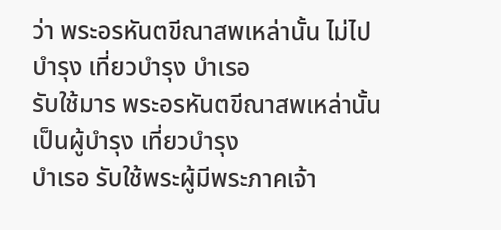ว่า พระอรหันตขีณาสพเหล่านั้น ไม่ไปบำรุง เที่ยวบำรุง บำเรอ
รับใช้มาร พระอรหันตขีณาสพเหล่านั้น เป็นผู้บำรุง เที่ยวบำรุง
บำเรอ รับใช้พระผู้มีพระภาคเจ้า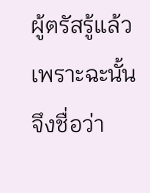ผู้ตรัสรู้แล้ว เพราะฉะนั้น จึงชื่อว่า